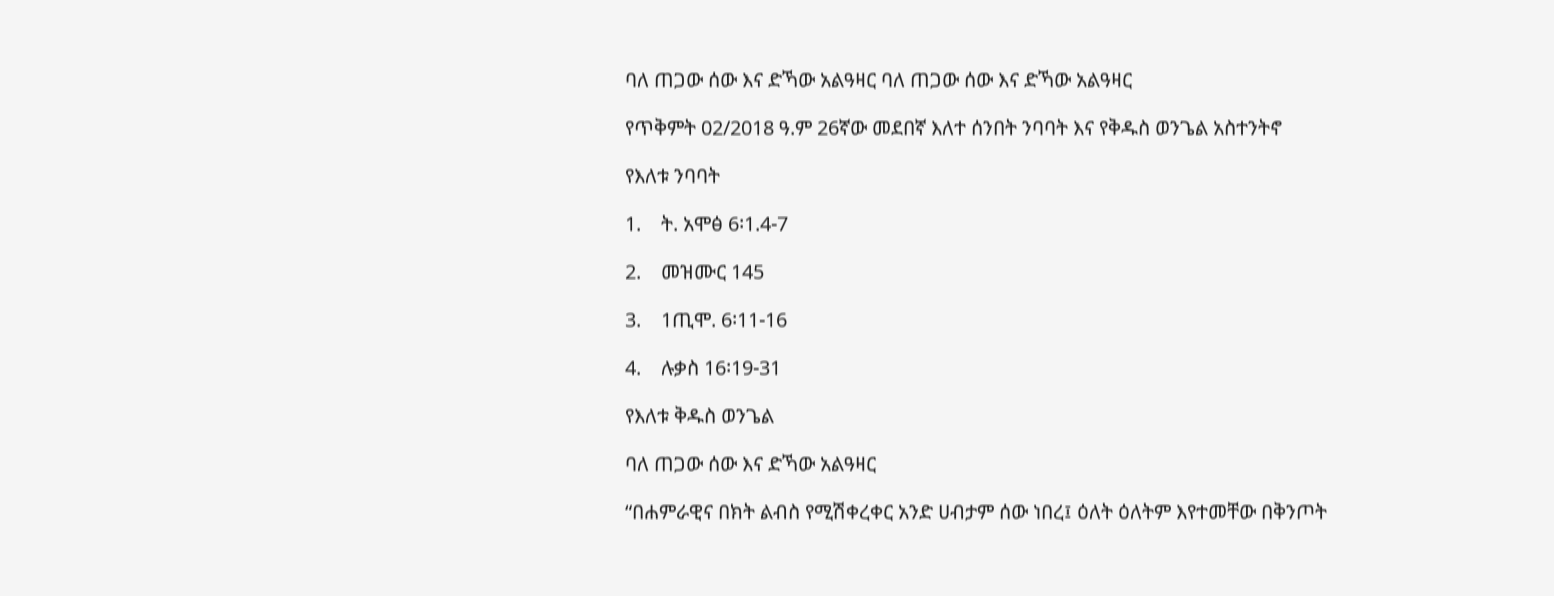ባለ ጠጋው ሰው እና ድኻው አልዓዛር ባለ ጠጋው ሰው እና ድኻው አልዓዛር

የጥቅምት 02/2018 ዓ.ም 26ኛው መደበኛ እለተ ሰንበት ንባባት እና የቅዱስ ወንጌል አስተንትኖ

የእለቱ ንባባት

1.    ት. አሞፅ 6፡1.4-7

2.    መዝሙር 145

3.    1ጢሞ. 6፡11-16

4.    ሉቃስ 16፡19-31

የእለቱ ቅዱስ ወንጌል

ባለ ጠጋው ሰው እና ድኻው አልዓዛር

“በሐምራዊና በክት ልብስ የሚሽቀረቀር አንድ ሀብታም ሰው ነበረ፤ ዕለት ዕለትም እየተመቸው በቅንጦት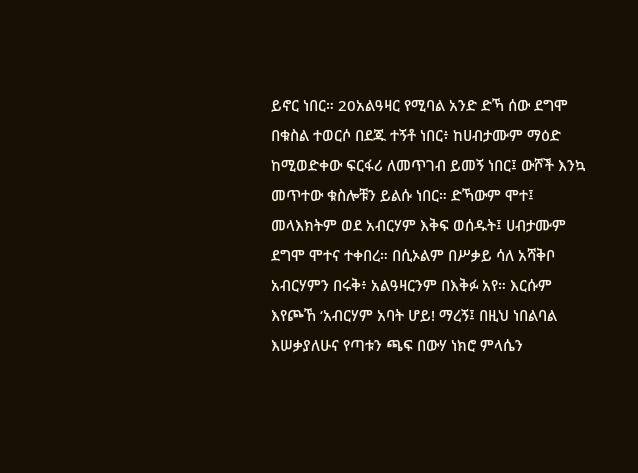ይኖር ነበር። 20አልዓዛር የሚባል አንድ ድኻ ሰው ደግሞ በቁስል ተወርሶ በደጁ ተኝቶ ነበር፥ ከሀብታሙም ማዕድ ከሚወድቀው ፍርፋሪ ለመጥገብ ይመኝ ነበር፤ ውሾች እንኳ መጥተው ቁስሎቹን ይልሱ ነበር። ድኻውም ሞተ፤ መላእክትም ወደ አብርሃም እቅፍ ወሰዱት፤ ሀብታሙም ደግሞ ሞተና ተቀበረ። በሲኦልም በሥቃይ ሳለ አሻቅቦ አብርሃምን በሩቅ፥ አልዓዛርንም በእቅፉ አየ። እርሱም እየጮኸ ‘አብርሃም አባት ሆይ! ማረኝ፤ በዚህ ነበልባል እሠቃያለሁና የጣቱን ጫፍ በውሃ ነክሮ ምላሴን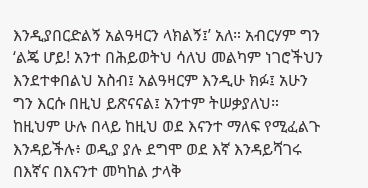እንዲያበርድልኝ አልዓዛርን ላክልኝ፤’ አለ። አብርሃም ግን ‘ልጄ ሆይ! አንተ በሕይወትህ ሳለህ መልካም ነገሮችህን እንደተቀበልህ አስብ፤ አልዓዛርም እንዲሁ ክፉ፤ አሁን ግን እርሱ በዚህ ይጽናናል፤ አንተም ትሠቃያለህ። ከዚህም ሁሉ በላይ ከዚህ ወደ እናንተ ማለፍ የሚፈልጉ እንዳይችሉ፥ ወዲያ ያሉ ደግሞ ወደ እኛ እንዳይሻገሩ በእኛና በእናንተ መካከል ታላቅ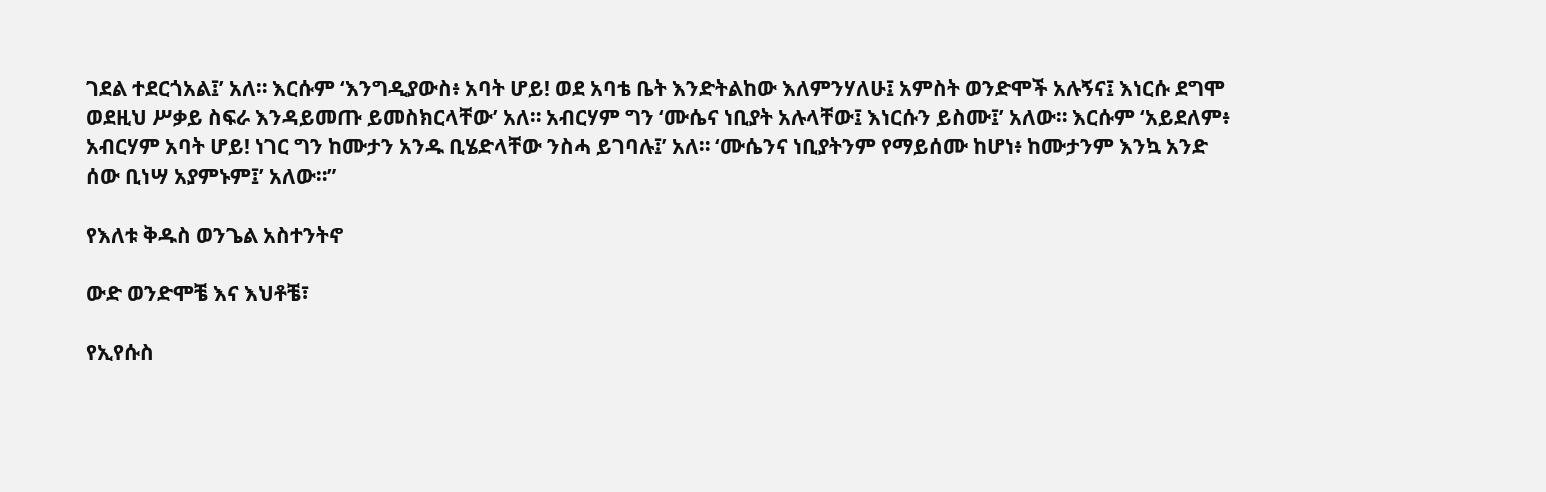ገደል ተደርጎአል፤’ አለ። እርሱም ‘እንግዲያውስ፥ አባት ሆይ! ወደ አባቴ ቤት እንድትልከው እለምንሃለሁ፤ አምስት ወንድሞች አሉኝና፤ እነርሱ ደግሞ ወደዚህ ሥቃይ ስፍራ እንዳይመጡ ይመስክርላቸው’ አለ። አብርሃም ግን ‘ሙሴና ነቢያት አሉላቸው፤ እነርሱን ይስሙ፤’ አለው። እርሱም ‘አይደለም፥ አብርሃም አባት ሆይ! ነገር ግን ከሙታን አንዱ ቢሄድላቸው ንስሓ ይገባሉ፤’ አለ። ‘ሙሴንና ነቢያትንም የማይሰሙ ከሆነ፥ ከሙታንም እንኳ አንድ ሰው ቢነሣ አያምኑም፤’ አለው።”

የእለቱ ቅዱስ ወንጌል አስተንትኖ

ውድ ወንድሞቼ እና እህቶቼ፣

የኢየሱስ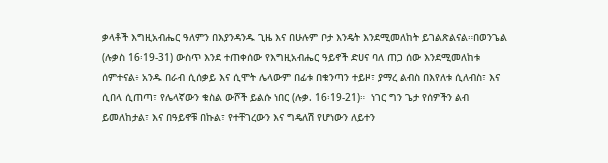ቃላቶች እግዚአብሔር ዓለምን በእያንዳንዱ ጊዜ እና በሁሉም ቦታ እንዴት እንደሚመለከት ይገልጽልናል።በወንጌል (ሉቃስ 16፡19-31) ውስጥ እንደ ተጠቀሰው የእግዚአብሔር ዓይኖች ድሀና ባለ ጠጋ ሰው እንደሚመለከቱ ሰምተናል፥ አንዱ በራብ ሲሰቃይ እና ሲሞት ሌላውም በፊቱ በቁንጣን ተይዞ፣ ያማረ ልብስ በእየለቱ ሲለብስ፣ እና ሲበላ ሲጠጣ፣ የሌላኛውን ቁስል ውሾች ይልሱ ነበር (ሉቃ. 16፡19-21)።  ነገር ግን ጌታ የሰዎችን ልብ ይመለከታል፣ እና በዓይኖቹ በኩል፣ የተቸገረውን እና ግዴለሽ የሆነውን ለይተን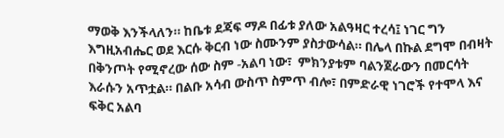ማወቅ እንችላለን። ከቤቱ ደጃፍ ማዶ በፊቱ ያለው አልዓዛር ተረሳ፤ ነገር ግን እግዚአብሔር ወደ እርሱ ቅርብ ነው ስሙንም ያስታውሳል። በሌላ በኩል ደግሞ በብዛት በቅንጦት የሚኖረው ሰው ስም -አልባ ነው፣  ምክንያቱም ባልንጀራውን በመርሳት እራሱን አጥቷል። በልቡ አሳብ ውስጥ ስምጥ ብሎ፣ በምድራዊ ነገሮች የተሞላ እና ፍቅር አልባ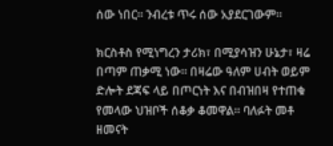ሰው ነበር። ንብረቱ ጥሩ ሰው አያደርገውም።

ክርስቶስ የሚነግረን ታሪክ፣ በሚያሳዝን ሁኔታ፣ ዛሬ በጣም ጠቃሚ ነው። በዛሬው ዓለም ሀብት ወይም ድሎት ደጃፍ ላይ በጦርነት እና በብዝበዛ የተጠቁ የመላው ህዝቦች ሰቆቃ ቆመዋል። ባለፉት መቶ ዘመናት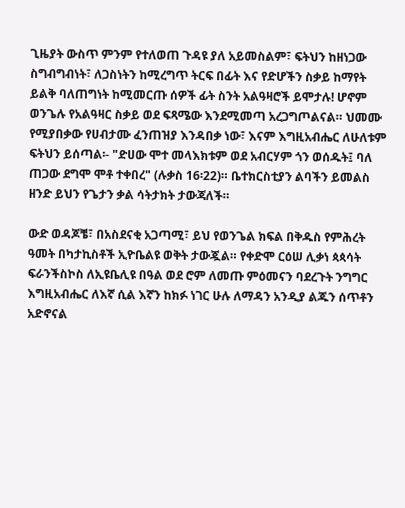ጊዜያት ውስጥ ምንም የተለወጠ ጉዳዩ ያለ አይመስልም፣ ፍትህን ከዘነጋው ስግብግብነት፣ ለጋስነትን ከሚረግጥ ትርፍ በፊት እና የድሆችን ስቃይ ከማየት ይልቅ ባለጠግነት ከሚመርጡ ሰዎች ፊት ስንት አልዓዛሮች ይሞታሉ! ሆኖም ወንጌሉ የአልዓዛር ስቃይ ወደ ፍጻሜው እንደሚመጣ አረጋግጦልናል። ህመሙ የሚያበቃው የሀብታሙ ፈንጠዝያ እንዳበቃ ነው፣ እናም እግዚአብሔር ለሁለቱም ፍትህን ይሰጣል፡- "ድሀው ሞተ መላእክቱም ወደ አብርሃም ጎን ወሰዱት፤ ባለ ጠጋው ደግሞ ሞቶ ተቀበረ" (ሉቃስ 16፡22)። ቤተክርስቲያን ልባችን ይመልስ ዘንድ ይህን የጌታን ቃል ሳትታክት ታውጃለች።

ውድ ወዳጆቼ፣ በአስደናቂ አጋጣሚ፣ ይህ የወንጌል ክፍል በቅዱስ የምሕረት ዓመት በካታኪስቶች ኢዮቤልዩ ወቅት ታውጇል። የቀድሞ ርዕሠ ሊቃነ ጳጳሳት ፍራንችስኮስ ለኢዩቤሊዩ በዓል ወደ ሮም ለመጡ ምዕመናን ባደረጉት ንግግር እግዚአብሔር ለእኛ ሲል እኛን ከክፉ ነገር ሁሉ ለማዳን አንዲያ ልጁን ሰጥቶን አድኖናል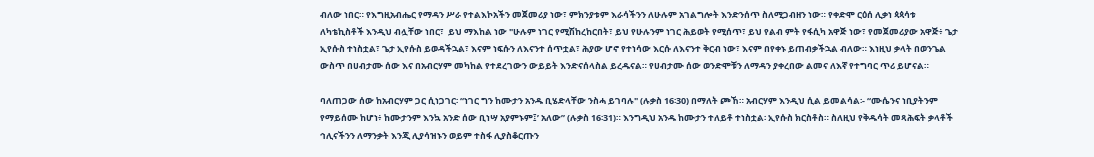ብለው ነበር። የእግዚአብሔር የማዳን ሥራ የተልእኮአችን መጀመሪያ ነው፣ ምክንያቱም እራሳችንን ለሁሉም አገልግሎት እንድንሰጥ ስለሚጋብዘን ነው። የቀድሞ ርዕሰ ሊቃነ ጳጳሳቱ ለካቴኪስቶች እንዲህ ብሏቸው ነበር፣  ይህ ማእከል ነው "ሁሉም ነገር የሚሽከረከርበት፣ ይህ የሁሉንም ነገር ሕይወት የሚሰጥ፣ ይህ የልብ ምት የፋሲካ አዋጅ ነው፣ የመጀመሪያው አዋጅ፥ ጌታ ኢየሱስ ተነስቷል፣ ጌታ ኢየሱስ ይወዳችኋል፣ እናም ነፍሱን ለእናንተ ሰጥቷል፣ ሕያው ሆኖ የተነሳው እርሱ ለእናንተ ቅርብ ነው፣ እናም በየቀኑ ይጠብቃችኋል ብለው። እነዚህ ቃላት በወንጌል ውስጥ በሀብታሙ ሰው እና በአብርሃም መካከል የተደረገውን ውይይት እንድናሰላስል ይረዱናል። የሀብታሙ ሰው ወንድሞቹን ለማዳን ያቀረበው ልመና ለእኛ የተግባር ጥሪ ይሆናል።

ባለጠጋው ሰው ከአብርሃም ጋር ሲነጋገር፡ “ነገር ግን ከሙታን አንዱ ቢሄድላቸው ንስሓ ይገባሉ" (ሉቃስ 16፡30) በማለት ጮኸ። አብርሃም እንዲህ ሲል ይመልሳል፡- “ሙሴንና ነቢያትንም የማይሰሙ ከሆነ፥ ከሙታንም እንኳ አንድ ሰው ቢነሣ አያምኑም፤’ አለው” (ሉቃስ 16፡31)። እንግዲህ አንዱ ከሙታን ተለይቶ ተነስቷል፡ ኢየሱስ ክርስቶስ። ስለዚህ የቅዱሳት መጻሕፍት ቃላቶች ኅሊናችንን ለማንቃት እንጂ ሊያሳዝኑን ወይም ተስፋ ሊያስቆርጡን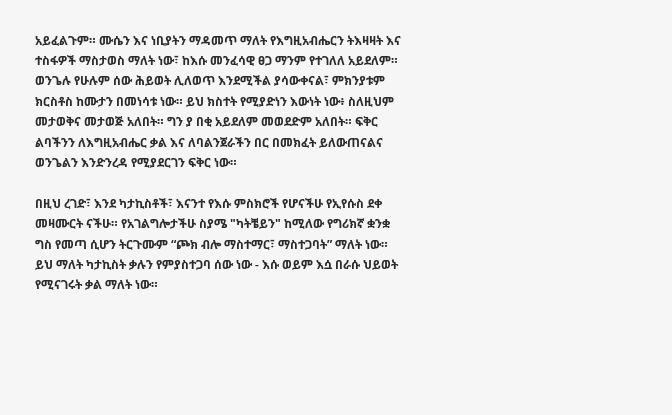አይፈልጉም። ሙሴን እና ነቢያትን ማዳመጥ ማለት የእግዚአብሔርን ትእዛዛት እና ተስፋዎች ማስታወስ ማለት ነው፣ ከእሱ መንፈሳዊ ፀጋ ማንም የተገለለ አይደለም። ወንጌሉ የሁሉም ሰው ሕይወት ሊለወጥ እንደሚችል ያሳውቀናል፣ ምክንያቱም ክርስቶስ ከሙታን በመነሳቱ ነው። ይህ ክስተት የሚያድነን እውነት ነው፥ ስለዚህም መታወቅና መታወጅ አለበት። ግን ያ በቂ አይደለም መወደድም አለበት። ፍቅር ልባችንን ለእግዚአብሔር ቃል እና ለባልንጀራችን በር በመክፈት ይለውጠናልና ወንጌልን እንድንረዳ የሚያደርገን ፍቅር ነው።

በዚህ ረገድ፣ እንደ ካታኪስቶች፣ እናንተ የእሱ ምስክሮች የሆናችሁ የኢየሱስ ደቀ መዛሙርት ናችሁ። የአገልግሎታችሁ ስያሜ "ካትቼይን" ከሚለው የግሪክኛ ቋንቋ ግስ የመጣ ሲሆን ትርጉሙም “ጮክ ብሎ ማስተማር፣ ማስተጋባት” ማለት ነው። ይህ ማለት ካታኪስት ቃሉን የምያስተጋባ ሰው ነው - እሱ ወይም እሷ በራሱ ህይወት የሚናገሩት ቃል ማለት ነው።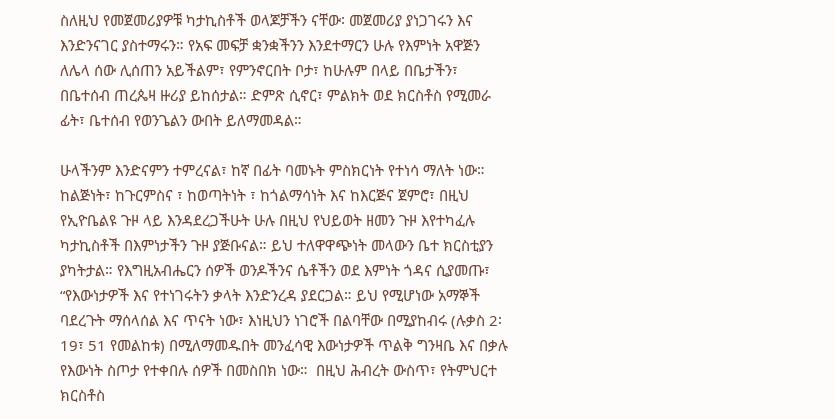ስለዚህ የመጀመሪያዎቹ ካታኪስቶች ወላጆቻችን ናቸው፡ መጀመሪያ ያነጋገሩን እና እንድንናገር ያስተማሩን። የአፍ መፍቻ ቋንቋችንን እንደተማርን ሁሉ የእምነት አዋጅን ለሌላ ሰው ሊሰጠን አይችልም፣ የምንኖርበት ቦታ፣ ከሁሉም በላይ በቤታችን፣ በቤተሰብ ጠረጴዛ ዙሪያ ይከሰታል። ድምጽ ሲኖር፣ ምልክት ወደ ክርስቶስ የሚመራ ፊት፣ ቤተሰብ የወንጌልን ውበት ይለማመዳል።

ሁላችንም እንድናምን ተምረናል፣ ከኛ በፊት ባመኑት ምስክርነት የተነሳ ማለት ነው። ከልጅነት፣ ከጉርምስና ፣ ከወጣትነት ፣ ከጎልማሳነት እና ከእርጅና ጀምሮ፣ በዚህ የኢዮቤልዩ ጉዞ ላይ እንዳደረጋችሁት ሁሉ በዚህ የህይወት ዘመን ጉዞ እየተካፈሉ ካታኪስቶች በእምነታችን ጉዞ ያጅቡናል። ይህ ተለዋዋጭነት መላውን ቤተ ክርስቲያን ያካትታል። የእግዚአብሔርን ሰዎች ወንዶችንና ሴቶችን ወደ እምነት ጎዳና ሲያመጡ፣ “የእውነታዎች እና የተነገሩትን ቃላት እንድንረዳ ያደርጋል። ይህ የሚሆነው አማኞች ባደረጉት ማሰላሰል እና ጥናት ነው፣ እነዚህን ነገሮች በልባቸው በሚያከብሩ (ሉቃስ 2፡19፣ 51 የመልከቱ) በሚለማመዱበት መንፈሳዊ እውነታዎች ጥልቅ ግንዛቤ እና በቃሉ የእውነት ስጦታ የተቀበሉ ሰዎች በመስበክ ነው።  በዚህ ሕብረት ውስጥ፣ የትምህርተ ክርስቶስ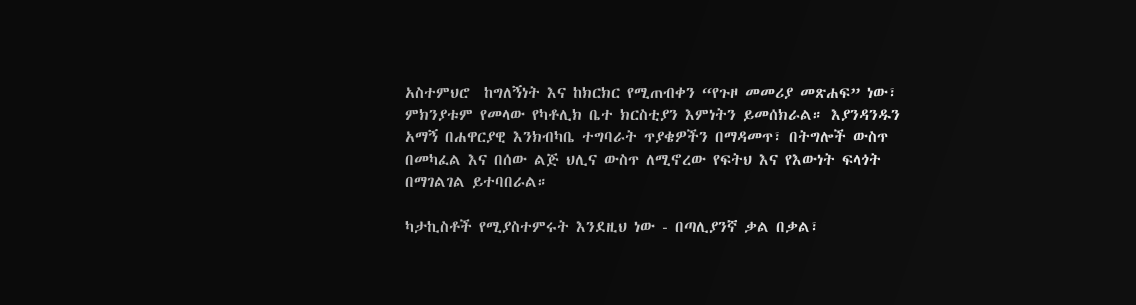አስተምህሮ  ከግለኝነት እና ከክርክር የሚጠብቀን “የጉዞ መመሪያ መጽሐፍ” ነው፣ ምክንያቱም የመላው የካቶሊክ ቤተ ክርስቲያን እምነትን ይመሰክራል። እያንዳንዱን አማኝ በሐዋርያዊ እንክብካቤ ተግባራት ጥያቄዎችን በማዳመጥ፣ በትግሎች ውስጥ በመካፈል እና በሰው ልጅ ህሊና ውስጥ ለሚኖረው የፍትህ እና የእውነት ፍላጎት በማገልገል ይተባበራል።

ካታኪስቶች የሚያስተምሩት እንደዚህ ነው - በጣሊያንኛ ቃል በቃል፣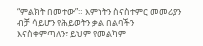“ምልክት በመተው”። እምነትን ስናስተምር መመሪያን ብቻ ሳይሆን የሕይወትን ቃል በልባችን እናስቀምጣለን፣ ይህም የመልካም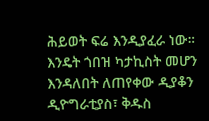ሕይወት ፍሬ እንዲያፈራ ነው። እንዴት ጎበዝ ካታኪስት መሆን እንዳለበት ለጠየቀው ዲያቆን ዲዮግራቲያስ፣ ቅዱስ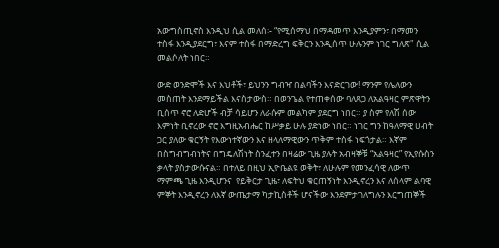አውግስጢኖስ እንዲህ ሲል መለሰ፡- “የሚሰማህ በማዳመጥ እንዲያምን፣ በማመን ተስፋ እንዲያደርግ፣ እናም ተስፋ በማድረግ ፍቅርን እንዲሰጥ ሁሉንም ነገር ግለጽ" ሲል መልሶለት ነበር።

ውድ ወንድሞች እና እህቶች፣ ይህንን ግብዣ በልባችን እናድርገው! ማንም የሌለውን መስጠት እንደማይችል እናስታውስ። በወንጌል የተጠቀሰው ባለጸጋ ለአልዓዛር ምጽዋትን ቢሰጥ ኖሮ ለድሆች ብቻ ሳይሆን ለራሱም መልካም ያደርግ ነበር። ያ ስም የለሽ ሰው እምነት ቢኖረው ኖሮ እግዚአብሔር ከሥቃይ ሁሉ ያድነው ነበር። ነገር ግን ከዓለማዊ ሀብት ጋር ያለው ቁርኝት የእውነተኛውን እና ዘላለማዊውን ጥቅም ተስፋ ነፍጎታል። እኛም በስግብግብነትና በግዴለሽነት ስንፈተን በዛሬው ጊዜ ያሉት አብዛኞቹ “አልዓዛር” የኢየሱስን ቃላት ያስታውሱናል። በተለይ በዚህ ኢዮቤልዩ ወቅት፣ ለሁሉም የመንፈሳዊ ለውጥ ማምጫ ጊዜ እንዲሆንና  የይቅርታ ጊዜ፣ ለፍትህ ቁርጠኝነት እንዲኖረን እና ለሰላም ልባዊ ምኞት እንዲኖረን ለእኛ ውጤታማ ካታኪስቶች ሆናችው እንደምታገለግሉን እርግጠኞች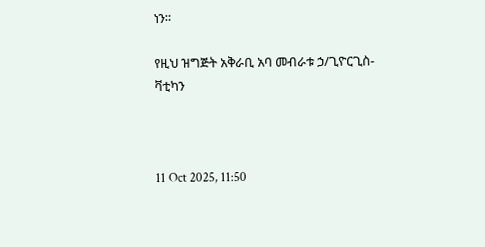ነን።

የዚህ ዝግጅት አቅራቢ አባ መብራቱ ኃ/ጊዮርጊስ-ቫቲካን



11 Oct 2025, 11:50